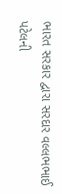ભારત સરકાર દ્વારા સરદાર વલ્લભભાઈ પટેલની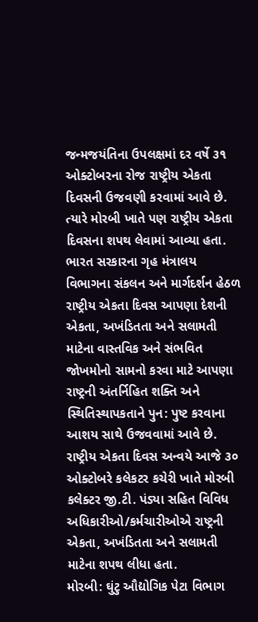જન્મજયંતિના ઉપલક્ષમાં દર વર્ષે ૩૧ ઓક્ટોબરના રોજ રાષ્ટ્રીય એકતા દિવસની ઉજવણી કરવામાં આવે છે. ત્યારે મોરબી ખાતે પણ રાષ્ટ્રીય એકતા દિવસના શપથ લેવામાં આવ્યા હતા.
ભારત સરકારના ગૃહ મંત્રાલય વિભાગના સંકલન અને માર્ગદર્શન હેઠળ રાષ્ટ્રીય એકતા દિવસ આપણા દેશની એકતા, અખંડિતતા અને સલામતી માટેના વાસ્તવિક અને સંભવિત જોખમોનો સામનો કરવા માટે આપણા રાષ્ટ્રની અંતર્નિહિત શક્તિ અને સ્થિતિસ્થાપકતાને પુન: પુષ્ટ કરવાના આશય સાથે ઉજવવામાં આવે છે.
રાષ્ટ્રીય એકતા દિવસ અન્વયે આજે ૩૦ ઓક્ટોબરે કલેકટર કચેરી ખાતે મોરબી કલેક્ટર જી.ટી. પંડ્યા સહિત વિવિધ અધિકારીઓ/કર્મચારીઓએ રાષ્ટ્રની એકતા, અખંડિતતા અને સલામતી માટેના શપથ લીધા હતા.
મોરબી: ઘુંટુ ઔદ્યોગિક પેટા વિભાગ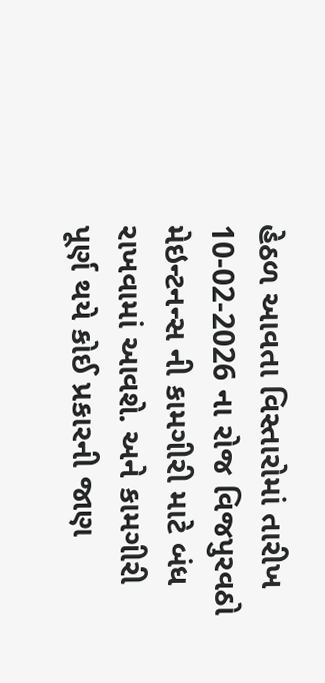હેઠળ આવતા વિસ્તારોમાં તારીખ 10-02-2026 ના રોજ વિજપુરવઠો મેઇન્ટનન્સ ની કામગીરી માટે બંધ રાખવામાં આવશે. અને કામગીરી પૂર્ણ થયે કોઈ પ્રકારની જાણ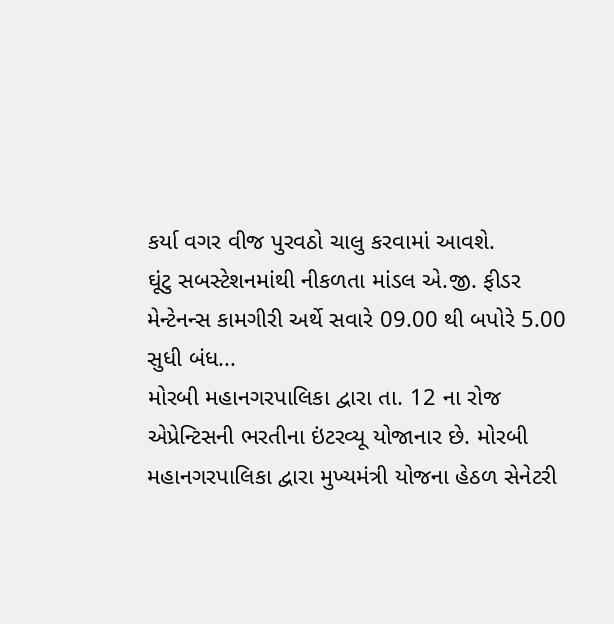કર્યા વગર વીજ પુરવઠો ચાલુ કરવામાં આવશે.
ઘૂંટુ સબસ્ટેશનમાંથી નીકળતા માંડલ એ.જી. ફીડર મેન્ટેનન્સ કામગીરી અર્થે સવારે 09.00 થી બપોરે 5.00 સુધી બંધ...
મોરબી મહાનગરપાલિકા દ્વારા તા. 12 ના રોજ એપ્રેન્ટિસની ભરતીના ઇંટરવ્યૂ યોજાનાર છે. મોરબી મહાનગરપાલિકા દ્વારા મુખ્યમંત્રી યોજના હેઠળ સેનેટરી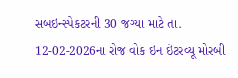સબઇન્સ્પેકટરની 30 જગ્યા માટે તા. 12-02-2026ના રોજ વોક ઇન ઇંટરવ્યૂ મોરબી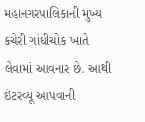મહાનગરપાલિકાની મુખ્ય કચેરી ગાંધીચોક ખાતે લેવામાં આવનાર છે. આથી ઇંટરવ્યૂ આપવાની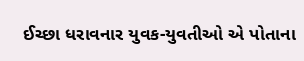ઈચ્છા ધરાવનાર યુવક-યુવતીઓ એ પોતાના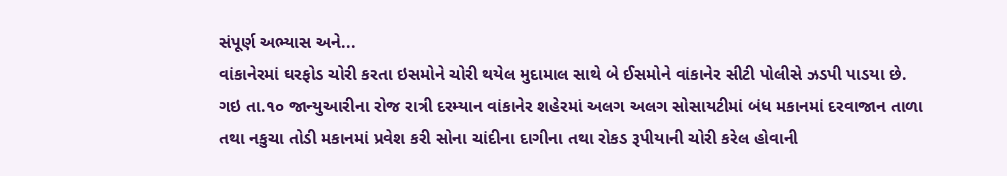સંપૂર્ણ અભ્યાસ અને...
વાંકાનેરમાં ઘરફોડ ચોરી કરતા ઇસમોને ચોરી થયેલ મુદામાલ સાથે બે ઈસમોને વાંકાનેર સીટી પોલીસે ઝડપી પાડયા છે.
ગઇ તા.૧૦ જાન્યુઆરીના રોજ રાત્રી દરમ્યાન વાંકાનેર શહેરમાં અલગ અલગ સોસાયટીમાં બંધ મકાનમાં દરવાજાન તાળા તથા નકુચા તોડી મકાનમાં પ્રવેશ કરી સોના ચાંદીના દાગીના તથા રોકડ રૂપીયાની ચોરી કરેલ હોવાની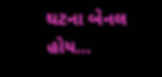ઘટના બેનલ હોય...